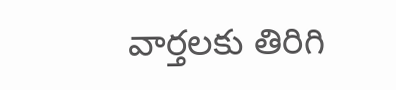వార్తలకు తిరిగి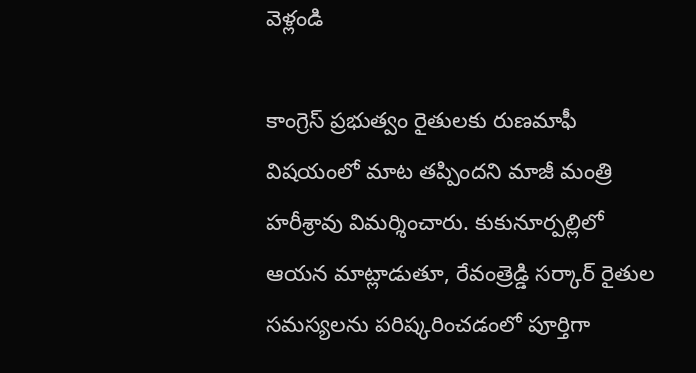వెళ్లండి

కాంగ్రెస్ ప్రభుత్వం రైతులకు రుణమాఫీ విషయంలో మాట తప్పిందని మాజీ మంత్రి హరీశ్రావు విమర్శించారు. కుకునూర్పల్లిలో ఆయన మాట్లాడుతూ, రేవంత్రెడ్డి సర్కార్ రైతుల సమస్యలను పరిష్కరించడంలో పూర్తిగా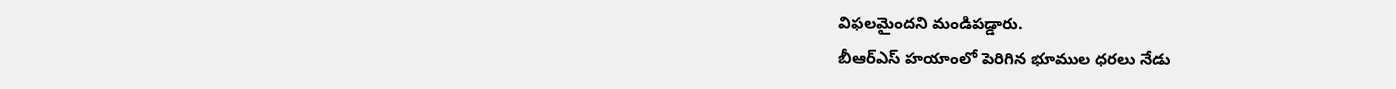విఫలమైందని మండిపడ్డారు.
బీఆర్ఎస్ హయాంలో పెరిగిన భూముల ధరలు నేడు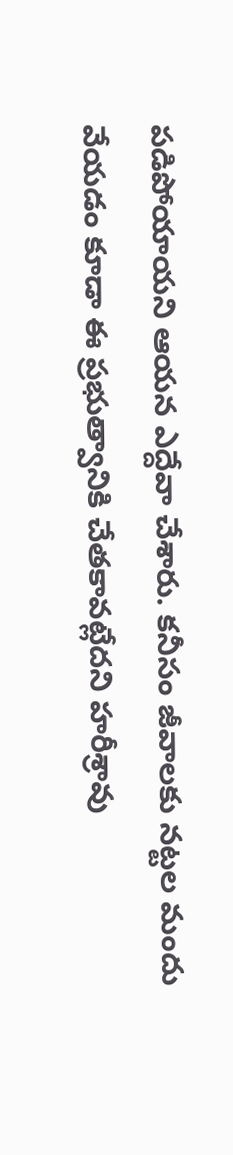పడిపోయాయని ఆయన ఎద్దేవా చేశారు. కనీసం జీవాలకు నట్టల మందు వేయడం కూడా ఈ ప్రభుత్వానికి చేతకావట్లేదని హరీశ్రావు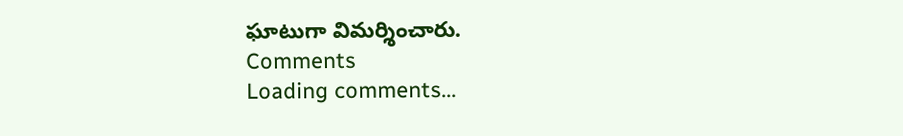ఘాటుగా విమర్శించారు.
Comments
Loading comments...